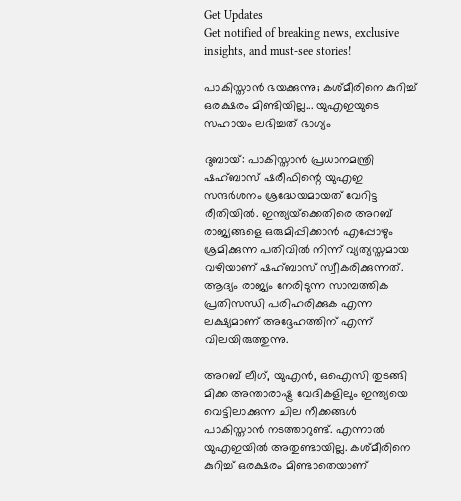Get Updates
Get notified of breaking news, exclusive insights, and must-see stories!

പാകിസ്താന്‍ ഭയക്കുന്നു; കശ്മീരിനെ കുറിച്ച് ഒരക്ഷരം മിണ്ടിയില്ല... യുഎഇയുടെ സഹായം ലഭിച്ചത് ഭാഗ്യം

ദുബായ്: പാകിസ്താന്‍ പ്രധാനമന്ത്രി ഷഹ്ബാസ് ഷരീഫിന്റെ യുഎഇ സന്ദര്‍ശനം ശ്രദ്ധേയമായത് വേറിട്ട രീതിയില്‍. ഇന്ത്യയ്‌ക്കെതിരെ അറബ് രാജ്യങ്ങളെ ഒരുമിപ്പിക്കാന്‍ എപ്പോഴും ശ്രമിക്കുന്ന പതിവില്‍ നിന്ന് വ്യത്യസ്തമായ വഴിയാണ് ഷഹ്ബാസ് സ്വീകരിക്കുന്നത്. ആദ്യം രാജ്യം നേരിടുന്ന സാമ്പത്തിക പ്രതിസന്ധി പരിഹരിക്കുക എന്ന ലക്ഷ്യമാണ് അദ്ദേഹത്തിന് എന്ന് വിലയിരുത്തുന്നു.

അറബ് ലീഗ്, യുഎന്‍, ഒഐസി തുടങ്ങി മിക്ക അന്താരാഷ്ട്ര വേദികളിലും ഇന്ത്യയെ വെട്ടിലാക്കുന്ന ചില നീക്കങ്ങള്‍ പാകിസ്താന്‍ നടത്താറുണ്ട്. എന്നാല്‍ യുഎഇയില്‍ അതുണ്ടായില്ല. കശ്മീരിനെ കുറിച്ച് ഒരക്ഷരം മിണ്ടാതെയാണ്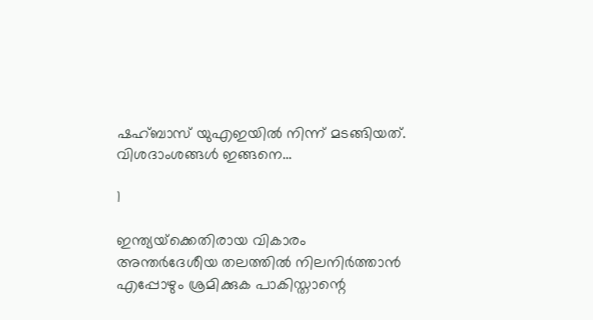ഷഹ്ബാസ് യുഎഇയില്‍ നിന്ന് മടങ്ങിയത്. വിശദാംശങ്ങള്‍ ഇങ്ങനെ...

1

ഇന്ത്യയ്‌ക്കെതിരായ വികാരം അന്തര്‍ദേശീയ തലത്തില്‍ നിലനിര്‍ത്താന്‍ എപ്പോഴും ശ്രമിക്കുക പാകിസ്താന്റെ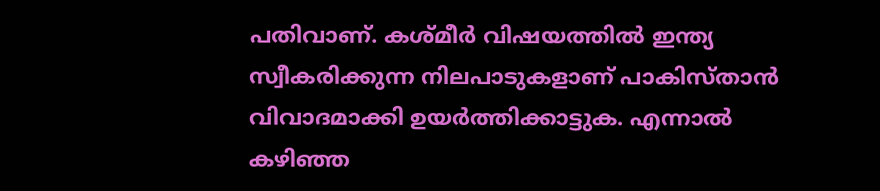പതിവാണ്. കശ്മീര്‍ വിഷയത്തില്‍ ഇന്ത്യ സ്വീകരിക്കുന്ന നിലപാടുകളാണ് പാകിസ്താന്‍ വിവാദമാക്കി ഉയര്‍ത്തിക്കാട്ടുക. എന്നാല്‍ കഴിഞ്ഞ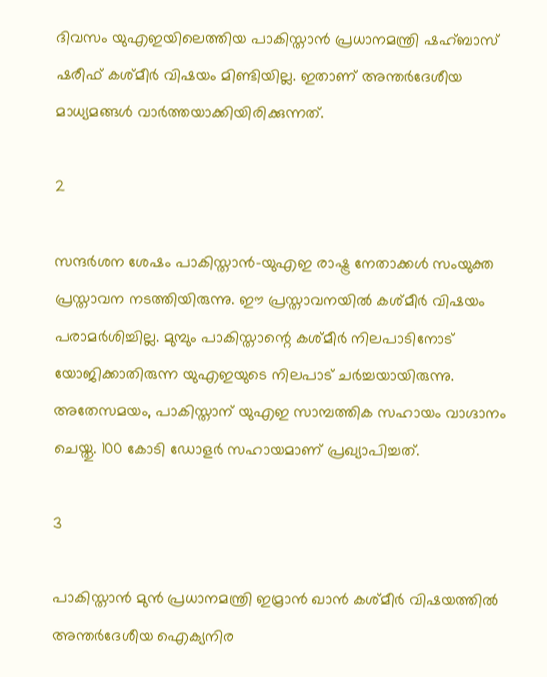ദിവസം യുഎഇയിലെത്തിയ പാകിസ്താന്‍ പ്രധാനമന്ത്രി ഷഹ്ബാസ് ഷരീഫ് കശ്മീര്‍ വിഷയം മിണ്ടിയില്ല. ഇതാണ് അന്തര്‍ദേശീയ മാധ്യമങ്ങള്‍ വാര്‍ത്തയാക്കിയിരിക്കുന്നത്.

2

സന്ദര്‍ശന ശേഷം പാകിസ്താന്‍-യുഎഇ രാഷ്ട്ര നേതാക്കള്‍ സംയുക്ത പ്രസ്താവന നടത്തിയിരുന്നു. ഈ പ്രസ്താവനയില്‍ കശ്മീര്‍ വിഷയം പരാമര്‍ശിച്ചില്ല. മുമ്പും പാകിസ്താന്റെ കശ്മീര്‍ നിലപാടിനോട് യോജിക്കാതിരുന്ന യുഎഇയുടെ നിലപാട് ചര്‍ച്ചയായിരുന്നു. അതേസമയം, പാകിസ്താന് യുഎഇ സാമ്പത്തിക സഹായം വാഗ്ദാനം ചെയ്തു. 100 കോടി ഡോളര്‍ സഹായമാണ് പ്രഖ്യാപിച്ചത്.

3

പാകിസ്താന്‍ മുന്‍ പ്രധാനമന്ത്രി ഇമ്രാന്‍ ഖാന്‍ കശ്മീര്‍ വിഷയത്തില്‍ അന്തര്‍ദേശീയ ഐക്യനിര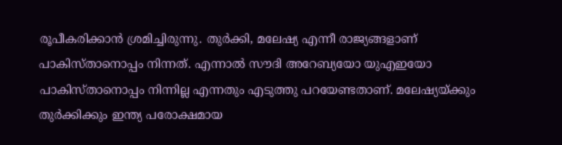രൂപീകരിക്കാന്‍ ശ്രമിച്ചിരുന്നു. തുര്‍ക്കി, മലേഷ്യ എന്നീ രാജ്യങ്ങളാണ് പാകിസ്താനൊപ്പം നിന്നത്. എന്നാല്‍ സൗദി അറേബ്യയോ യുഎഇയോ പാകിസ്താനൊപ്പം നിന്നില്ല എന്നതും എടുത്തു പറയേണ്ടതാണ്. മലേഷ്യയ്ക്കും തുര്‍ക്കിക്കും ഇന്ത്യ പരോക്ഷമായ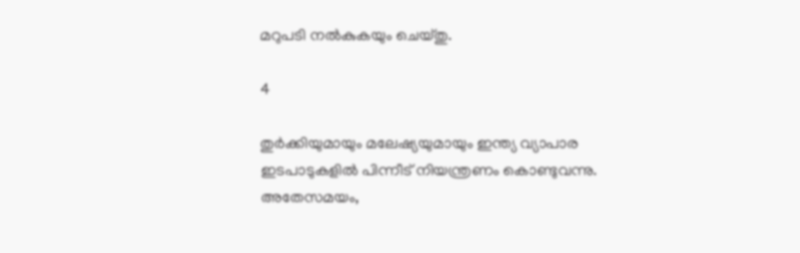മറുപടി നല്‍കുകയും ചെയ്തു.

4

തുര്‍ക്കിയുമായും മലേഷ്യയുമായും ഇന്ത്യ വ്യാപാര ഇടപാടുകളില്‍ പിന്നീട് നിയന്ത്രണം കൊണ്ടുവന്നു. അതേസമയം,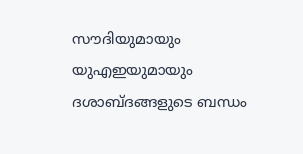സൗദിയുമായും യുഎഇയുമായും ദശാബ്ദങ്ങളുടെ ബന്ധം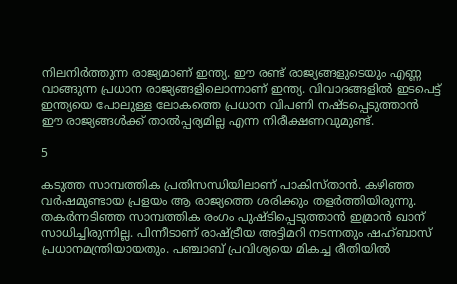നിലനിര്‍ത്തുന്ന രാജ്യമാണ് ഇന്ത്യ. ഈ രണ്ട് രാജ്യങ്ങളുടെയും എണ്ണ വാങ്ങുന്ന പ്രധാന രാജ്യങ്ങളിലൊന്നാണ് ഇന്ത്യ. വിവാദങ്ങളില്‍ ഇടപെട്ട് ഇന്ത്യയെ പോലുള്ള ലോകത്തെ പ്രധാന വിപണി നഷ്ടപ്പെടുത്താന്‍ ഈ രാജ്യങ്ങള്‍ക്ക് താല്‍പ്പര്യമില്ല എന്ന നിരീക്ഷണവുമുണ്ട്.

5

കടുത്ത സാമ്പത്തിക പ്രതിസന്ധിയിലാണ് പാകിസ്താന്‍. കഴിഞ്ഞ വര്‍ഷമുണ്ടായ പ്രളയം ആ രാജ്യത്തെ ശരിക്കും തളര്‍ത്തിയിരുന്നു. തകര്‍ന്നടിഞ്ഞ സാമ്പത്തിക രംഗം പുഷ്ടിപ്പെടുത്താന്‍ ഇമ്രാന്‍ ഖാന് സാധിച്ചിരുന്നില്ല. പിന്നീടാണ് രാഷ്ട്രീയ അട്ടിമറി നടന്നതും ഷഹ്ബാസ് പ്രധാനമന്ത്രിയായതും. പഞ്ചാബ് പ്രവിശ്യയെ മികച്ച രീതിയില്‍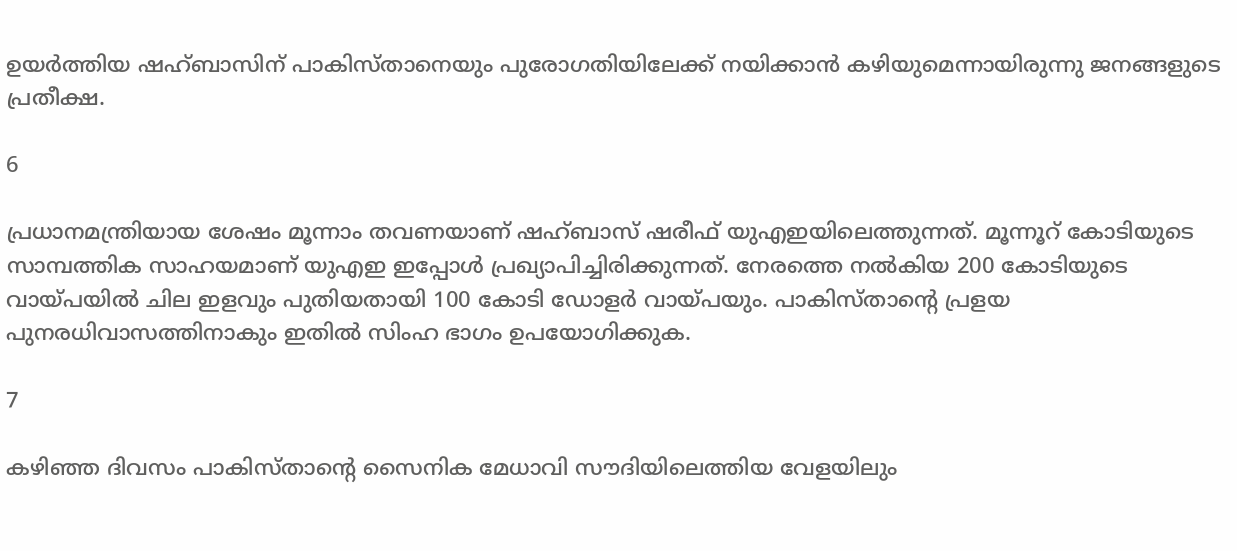ഉയര്‍ത്തിയ ഷഹ്ബാസിന് പാകിസ്താനെയും പുരോഗതിയിലേക്ക് നയിക്കാന്‍ കഴിയുമെന്നായിരുന്നു ജനങ്ങളുടെ പ്രതീക്ഷ.

6

പ്രധാനമന്ത്രിയായ ശേഷം മൂന്നാം തവണയാണ് ഷഹ്ബാസ് ഷരീഫ് യുഎഇയിലെത്തുന്നത്. മൂന്നൂറ് കോടിയുടെ സാമ്പത്തിക സാഹയമാണ് യുഎഇ ഇപ്പോള്‍ പ്രഖ്യാപിച്ചിരിക്കുന്നത്. നേരത്തെ നല്‍കിയ 200 കോടിയുടെ വായ്പയില്‍ ചില ഇളവും പുതിയതായി 100 കോടി ഡോളര്‍ വായ്പയും. പാകിസ്താന്റെ പ്രളയ പുനരധിവാസത്തിനാകും ഇതില്‍ സിംഹ ഭാഗം ഉപയോഗിക്കുക.

7

കഴിഞ്ഞ ദിവസം പാകിസ്താന്റെ സൈനിക മേധാവി സൗദിയിലെത്തിയ വേളയിലും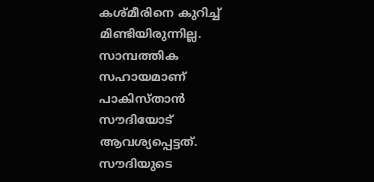കശ്മീരിനെ കുറിച്ച് മിണ്ടിയിരുന്നില്ല. സാമ്പത്തിക സഹായമാണ് പാകിസ്താന്‍ സൗദിയോട് ആവശ്യപ്പെട്ടത്. സൗദിയുടെ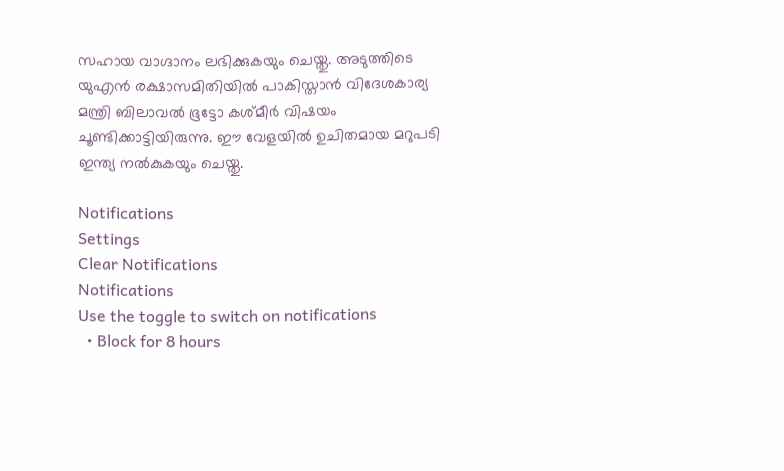സഹായ വാഗ്ദാനം ലഭിക്കുകയും ചെയ്തു. അടുത്തിടെ യുഎന്‍ രക്ഷാസമിതിയില്‍ പാകിസ്താന്‍ വിദേശകാര്യ മന്ത്രി ബിലാവല്‍ ഭൂട്ടോ കശ്മീര്‍ വിഷയം ചൂണ്ടിക്കാട്ടിയിരുന്നു. ഈ വേളയില്‍ ഉചിതമായ മറുപടി ഇന്ത്യ നല്‍കുകയും ചെയ്തു.

Notifications
Settings
Clear Notifications
Notifications
Use the toggle to switch on notifications
  • Block for 8 hours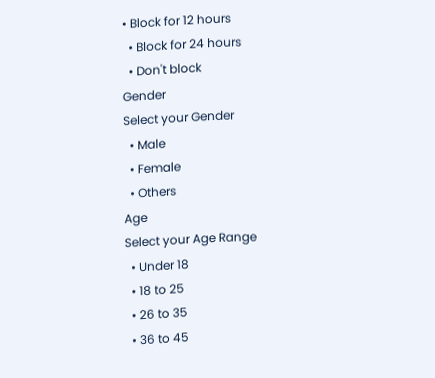• Block for 12 hours
  • Block for 24 hours
  • Don't block
Gender
Select your Gender
  • Male
  • Female
  • Others
Age
Select your Age Range
  • Under 18
  • 18 to 25
  • 26 to 35
  • 36 to 45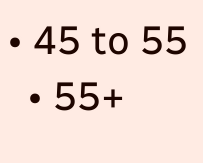• 45 to 55
  • 55+